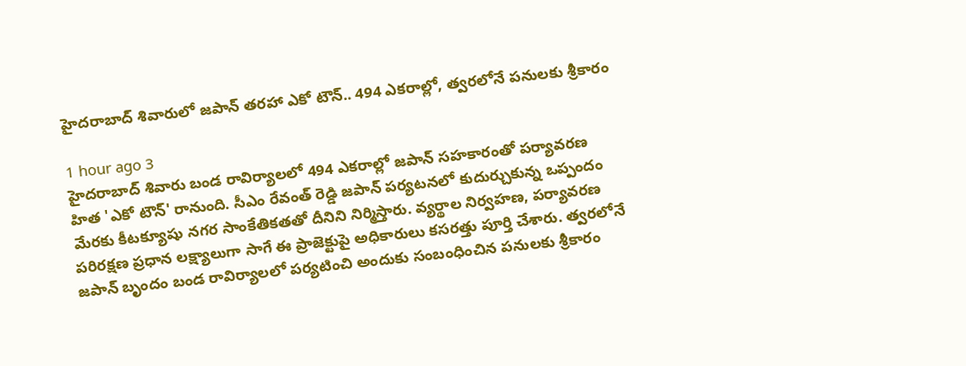హైదరాబాద్ శివారులో జపాన్ తరహా ఎకో టౌన్.. 494 ఎకరాల్లో, త్వరలోనే పనులకు శ్రీకారం

1 hour ago 3
హైదరాబాద్ శివారు బండ రావిర్యాలలో 494 ఎకరాల్లో జపాన్ సహకారంతో పర్యావరణ హిత 'ఎకో టౌన్' రానుంది. సీఎం రేవంత్ రెడ్డి జపాన్ పర్యటనలో కుదుర్చుకున్న ఒప్పందం మేరకు కీటక్యూషు నగర సాంకేతికతతో దీనిని నిర్మిస్తారు. వ్యర్థాల నిర్వహణ, పర్యావరణ పరిరక్షణ ప్రధాన లక్ష్యాలుగా సాగే ఈ ప్రాజెక్టుపై అధికారులు కసరత్తు పూర్తి చేశారు. త్వరలోనే జపాన్ బృందం బండ రావిర్యాలలో పర్యటించి అందుకు సంబంధించిన పనులకు శ్రీకారం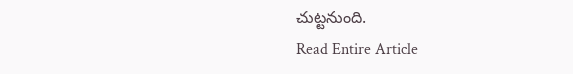చుట్టనుంది.
Read Entire Article